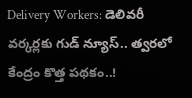Delivery Workers: డెలివరీ వర్కర్లకు గుడ్ న్యూస్.. త్వరలో కేంద్రం కొత్త పథకం..!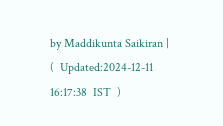by Maddikunta Saikiran |   (  Updated:2024-12-11 16:17:38  IST  )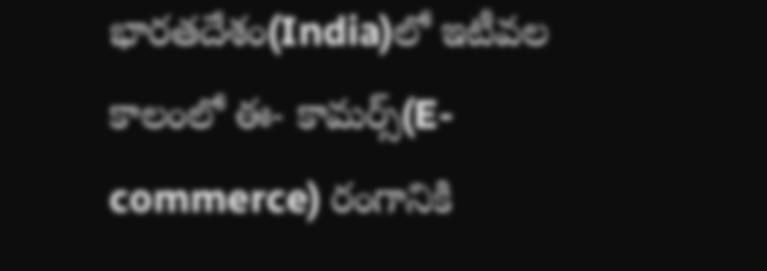భారతదేశం(India)లో ఇటీవల కాలంలో ఈ- కామర్స్(E-commerce) రంగానికి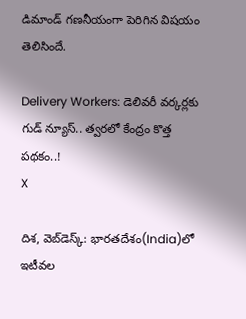డిమాండ్ గణనీయంగా పెరిగిన విషయం తెలిసిందే.

Delivery Workers: డెలివరీ వర్కర్లకు గుడ్ న్యూస్.. త్వరలో కేంద్రం కొత్త పథకం..!
X

దిశ, వెబ్‌డెస్క్: భారతదేశం(India)లో ఇటీవల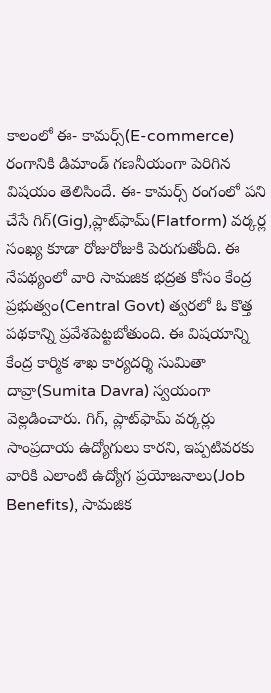కాలంలో ఈ- కామర్స్(E-commerce) రంగానికి డిమాండ్ గణనీయంగా పెరిగిన విషయం తెలిసిందే. ఈ- కామర్స్ రంగంలో పని చేసే గిగ్(Gig),ప్లాట్‌ఫామ్‌(Flatform) వర్కర్ల సంఖ్య కూడా రోజురోజుకి పెరుగుతోంది. ఈ నేపథ్యంలో వారి సామజిక భద్రత కోసం కేంద్ర ప్రభుత్వం(Central Govt) త్వరలో ఓ కొత్త పథకాన్ని ప్రవేశపెట్టబోతుంది. ఈ విషయాన్ని కేంద్ర కార్మిక శాఖ కార్యదర్శి సుమితా దావ్రా(Sumita Davra) స్వయంగా వెల్లడించారు. గిగ్, ప్లాట్‌ఫామ్‌ వర్కర్లు సాంప్రదాయ ఉద్యోగులు కారని, ఇప్పటివరకు వారికి ఎలాంటి ఉద్యోగ ప్రయోజనాలు(Job Benefits), సామజిక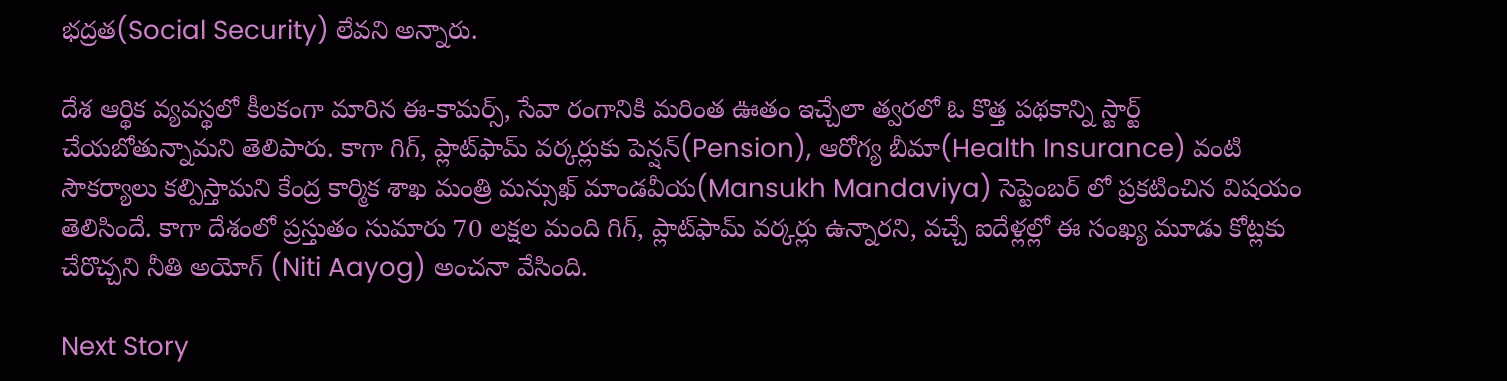భద్రత(Social Security) లేవని అన్నారు.

దేశ ఆర్థిక వ్యవస్థలో కీలకంగా మారిన ఈ-కామర్స్, సేవా రంగానికి మరింత ఊతం ఇచ్చేలా త్వరలో ఓ కొత్త పథకాన్ని స్టార్ట్ చేయబోతున్నామని తెలిపారు. కాగా గిగ్, ప్లాట్‌ఫామ్‌ వర్కర్లుకు పెన్షన్(Pension), ఆరోగ్య బీమా(Health Insurance) వంటి సౌకర్యాలు కల్పిస్తామని కేంద్ర కార్మిక శాఖ మంత్రి మన్సుఖ్ మాండవీయ(Mansukh Mandaviya) సెప్టెంబర్ లో ప్రకటించిన విషయం తెలిసిందే. కాగా దేశంలో ప్రస్తుతం సుమారు 70 లక్షల మంది గిగ్, ప్లాట్‌ఫామ్‌ వర్కర్లు ఉన్నారని, వచ్చే ఐదేళ్లల్లో ఈ సంఖ్య మూడు కోట్లకు చేరొచ్చని నీతి అయోగ్ (Niti Aayog) అంచనా వేసింది.

Next Story